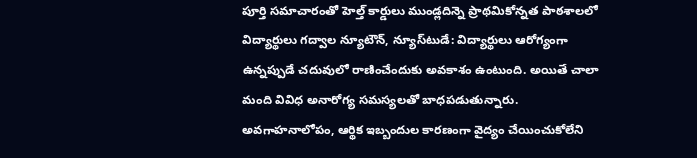పూర్తి సమాచారంతో హెల్త్‌ కార్డులు ముండ్లదిన్నె ప్రాథమికోన్నత పాఠశాలలో విద్యార్థులు గద్వాల న్యూటౌన్, న్యూస్‌టుడే: విద్యార్థులు ఆరోగ్యంగా ఉన్నప్పుడే చదువులో రాణించేందుకు అవకాశం ఉంటుంది. అయితే చాలా మంది వివిధ అనారోగ్య సమస్యలతో బాధపడుతున్నారు. అవగాహనాలోపం, ఆర్థిక ఇబ్బందుల కారణంగా వైద్యం చేయించుకోలేని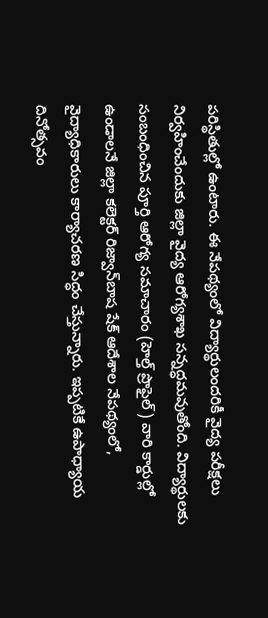పరిస్థితుల్లో ఉంటారు. ఈ నేపథ్యంలో విద్యార్థులందరికీ వైద్య పరీక్షలు నిర్వహించేందుకు జిల్లా వైద్య ఆరోగ్యశాఖ సన్నద్ధమవుతోంది. విద్యార్థులకు సంబంధించిన పూర్తి ఆరోగ్య సమాచారం (హెల్త్‌ ప్రొఫైల్‌) వారి కార్డుల్లో ఉండాలనే జిల్లా కలెక్టర్‌ రిజ్వాన్‌బాష షేక్‌ ఆదేశాల నేపథ్యంలో, వైద్యాధికారులు కార్యాచరణ సిద్ధం చేస్తున్నారు. ఇప్పటికే ఉపాధ్యాయ దినోత్సవం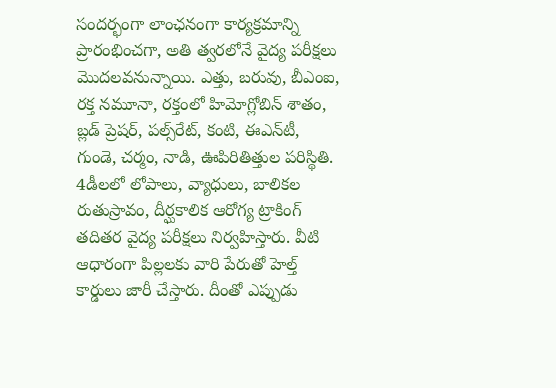సందర్భంగా లాంఛనంగా కార్యక్రమాన్ని ప్రారంభించగా, అతి త్వరలోనే వైద్య పరీక్షలు మొదలవనున్నాయి. ఎత్తు, బరువు, బీఎంఐ, రక్త నమూనా, రక్తంలో హిమోగ్లోబిన్‌ శాతం, బ్లడ్‌ ప్రెషర్, పల్స్‌రేట్, కంటి, ఈఎన్‌టీ, గుండె, చర్మం, నాడి, ఊపిరితిత్తుల పరిస్థితి. 4డీలలో లోపాలు, వ్యాధులు, బాలికల రుతుస్రావం, దీర్ఘకాలిక ఆరోగ్య ట్రాకింగ్‌ తదితర వైద్య పరీక్షలు నిర్వహిస్తారు. వీటి ఆధారంగా పిల్లలకు వారి పేరుతో హెల్త్‌ కార్డులు జారీ చేస్తారు. దీంతో ఎప్పుడు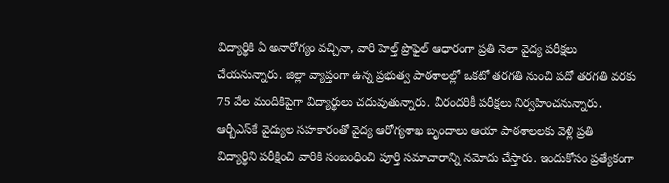విద్యార్థికి ఏ అనారోగ్యం వచ్చినా, వారి హెల్త్‌ ప్రొఫైల్‌ ఆధారంగా ప్రతి నెలా వైద్య పరీక్షలు చేయనున్నారు. జిల్లా వ్యాప్తంగా ఉన్న ప్రభుత్వ పాఠశాలల్లో ఒకటో తరగతి నుంచి పదో తరగతి వరకు 75 వేల మందికిపైగా విద్యార్థులు చదువుతున్నారు. వీరందరికీ పరీక్షలు నిర్వహించనున్నారు. ఆర్బీఎస్‌కే వైద్యుల సహకారంతో వైద్య ఆరోగ్యశాఖ బృందాలు ఆయా పాఠశాలలకు వెళ్లి ప్రతి విద్యార్థిని పరీక్షించి వారికి సంబంధించి పూర్తి సమాచారాన్ని నమోదు చేస్తారు. ఇందుకోసం ప్రత్యేకంగా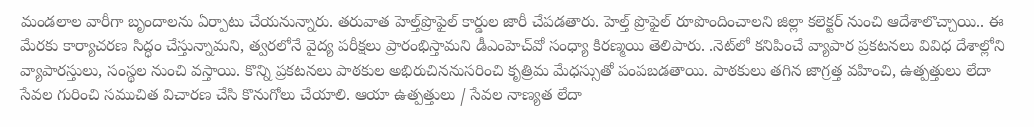మండలాల వారీగా బృందాలను ఏర్పాటు చేయనున్నారు. తరువాత హెల్త్‌ప్రొఫైల్‌ కార్డుల జారీ చేపడతారు. హెల్త్‌ ప్రొఫైల్‌ రూపొందించాలని జిల్లా కలెక్టర్‌ నుంచి ఆదేశాలొచ్చాయి.. ఈ మేరకు కార్యాచరణ సిద్ధం చేస్తున్నామని, త్వరలోనే వైద్య పరీక్షలు ప్రారంభిస్తామని డీఎంహెచ్‌వో సంధ్యా కిరణ్మయి తెలిపారు. .నెట్‌లో కనిపించే వ్యాపార ప్రకటనలు వివిధ దేశాల్లోని వ్యాపారస్తులు, సంస్థల నుంచి వస్తాయి. కొన్ని ప్రకటనలు పాఠకుల అభిరుచిననుసరించి కృత్రిమ మేధస్సుతో పంపబడతాయి. పాఠకులు తగిన జాగ్రత్త వహించి, ఉత్పత్తులు లేదా సేవల గురించి సముచిత విచారణ చేసి కొనుగోలు చేయాలి. ఆయా ఉత్పత్తులు / సేవల నాణ్యత లేదా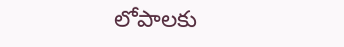లోపాలకు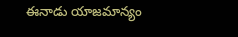ఈనాడు యాజమాన్యం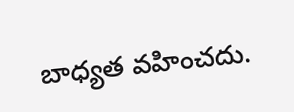బాధ్యత వహించదు.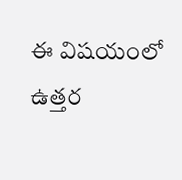ఈ విషయంలో ఉత్తర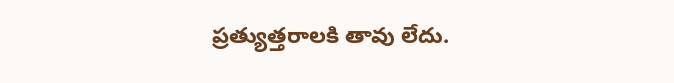ప్రత్యుత్తరాలకి తావు లేదు.